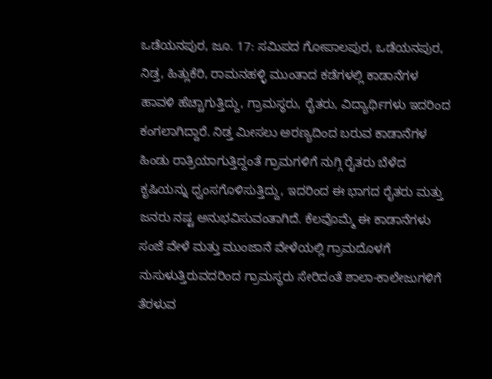ಒಡೆಯನಪುರ, ಜೂ. 17: ಸಮಿಪದ ಗೋಪಾಲಪುರ, ಒಡೆಯನಪುರ, ನಿಡ್ತ, ಹಿತ್ಲುಕೆರಿ, ರಾಮನಹಳ್ಳಿ ಮುಂತಾದ ಕಡೆಗಳಲ್ಲಿ ಕಾಡಾನೆಗಳ ಹಾವಳಿ ಹೆಚ್ಚಾಗುತ್ತಿದ್ದು, ಗ್ರಾಮಸ್ಥರು, ರೈತರು, ವಿದ್ಯಾರ್ಥಿಗಳು ಇದರಿಂದ ಕಂಗಲಾಗಿದ್ದಾರೆ. ನಿಡ್ತ ಮೀಸಲು ಅರಣ್ಯದಿಂದ ಬರುವ ಕಾಡಾನೆಗಳ ಹಿಂಡು ರಾತ್ರಿಯಾಗುತ್ತಿದ್ದಂತೆ ಗ್ರಾಮಗಳಿಗೆ ನುಗ್ಗಿ ರೈತರು ಬೆಳೆದ ಕೃಷಿಯನ್ನು ಧ್ವಂಸಗೊಳಿಸುತ್ತಿದ್ದು, ಇದರಿಂದ ಈ ಭಾಗದ ರೈತರು ಮತ್ತು ಜನರು ನಷ್ಟ ಅನುಭವಿಸುವಂತಾಗಿದೆ. ಕೆಲವೊಮ್ಮೆ ಈ ಕಾಡಾನೆಗಳು ಸಂಜೆ ವೇಳೆ ಮತ್ತು ಮುಂಜಾನೆ ವೇಳೆಯಲ್ಲಿ ಗ್ರಾಮದೊಳಗೆ ನುಸುಳುತ್ತಿರುವದರಿಂದ ಗ್ರಾಮಸ್ಥರು ಸೇರಿದಂತೆ ಶಾಲಾ-ಕಾಲೇಜುಗಳಿಗೆ ತೆರಳುವ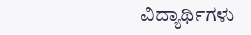ವಿದ್ಯಾರ್ಥಿಗಳು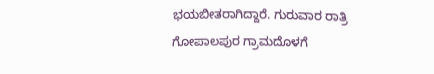ಭಯಬೀತರಾಗಿದ್ದಾರೆ. ಗುರುವಾರ ರಾತ್ರಿ ಗೋಪಾಲಪುರ ಗ್ರಾಮದೊಳಗೆ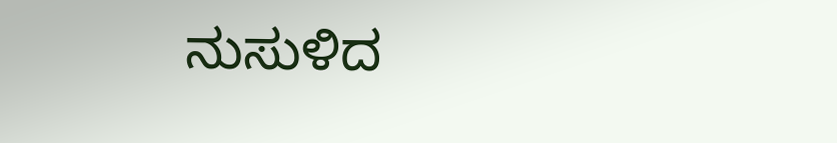ನುಸುಳಿದ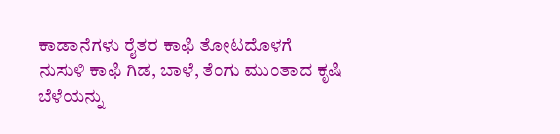ಕಾಡಾನೆಗಳು ರೈತರ ಕಾಫಿ ತೋಟದೊಳಗೆ ನುಸುಳಿ ಕಾಫಿ ಗಿಡ, ಬಾಳೆ, ತೆಂಗು ಮುಂತಾದ ಕೃಷಿ ಬೆಳೆಯನ್ನು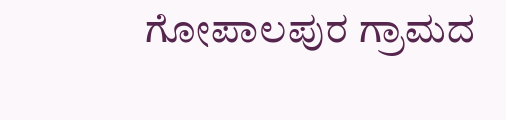ಗೋಪಾಲಪುರ ಗ್ರಾಮದ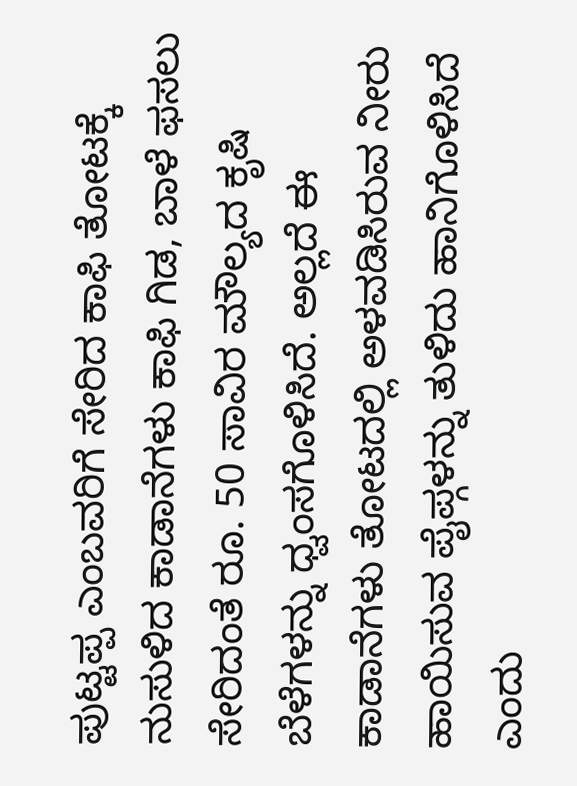ಪುಟ್ಟಪ್ಪ ಎಂಬವರಿಗೆ ಸೇರಿದ ಕಾಫಿ ತೋಟಕ್ಕೆ ನುಸುಳಿದ ಕಾಡಾನೆಗಳು ಕಾಫಿ ಗಿಡ, ಬಾಳೆ ಫಸಲು ಸೇರಿದಂತೆ ರೂ. 50 ಸಾವಿರ ಮೌಲ್ಯದ ಕೃಷಿ ಬೆಳೆಗಳನ್ನು ಧ್ವಂಸಗೊಳಿಸಿದೆ. ಅಲ್ಲದೆ ಈ ಕಾಡಾನೆಗಳು ತೋಟದಲ್ಲಿ ಅಳವಡಿಸಿರುವ ನೀರು ಹಾಯಿಸುವ ಪೈಪ್ಗಳನ್ನು ತುಳಿದು ಹಾನಿಗೊಳಿಸಿದೆ ಎಂದು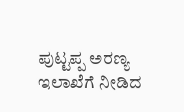ಪುಟ್ಟಪ್ಪ ಅರಣ್ಯ ಇಲಾಖೆಗೆ ನೀಡಿದ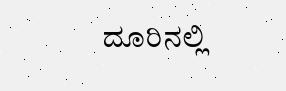ದೂರಿನಲ್ಲಿ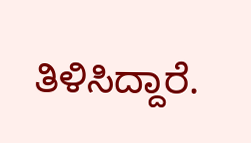ತಿಳಿಸಿದ್ದಾರೆ.